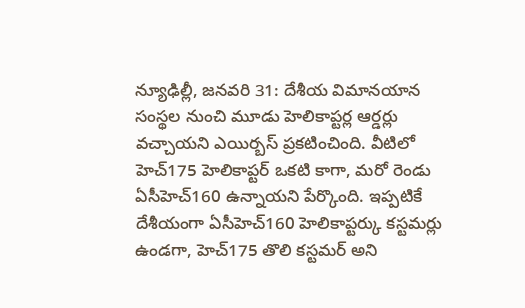న్యూఢిల్లీ, జనవరి 31: దేశీయ విమానయాన సంస్థల నుంచి మూడు హెలికాప్టర్ల ఆర్డర్లు వచ్చాయని ఎయిర్బస్ ప్రకటించింది. వీటిలో హెచ్175 హెలికాప్టర్ ఒకటి కాగా, మరో రెండు ఏసీహెచ్160 ఉన్నాయని పేర్కొంది. ఇప్పటికే దేశీయంగా ఏసీహెచ్160 హెలికాప్టర్కు కస్టమర్లు ఉండగా, హెచ్175 తొలి కస్టమర్ అని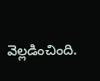వెల్లడించింది.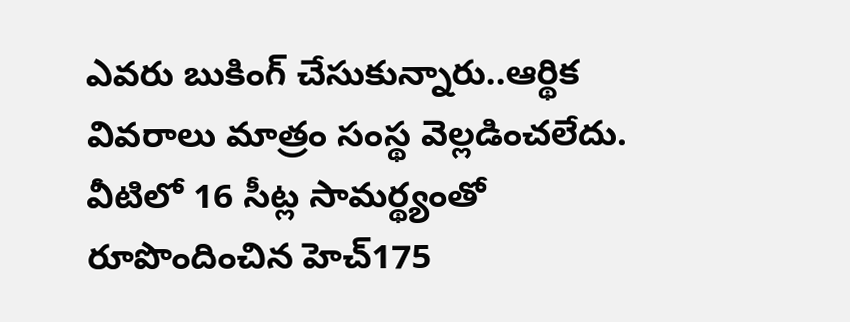ఎవరు బుకింగ్ చేసుకున్నారు..ఆర్థిక వివరాలు మాత్రం సంస్థ వెల్లడించలేదు. వీటిలో 16 సీట్ల సామర్థ్యంతో రూపొందించిన హెచ్175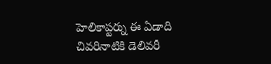హెలికాప్టర్ను ఈ ఏడాది చివరినాటికి డెలివరీ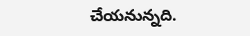చేయనున్నది.